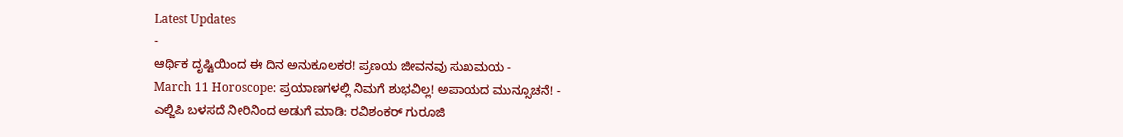Latest Updates
-
ಆರ್ಥಿಕ ದೃಷ್ಟಿಯಿಂದ ಈ ದಿನ ಅನುಕೂಲಕರ! ಪ್ರಣಯ ಜೀವನವು ಸುಖಮಯ -
March 11 Horoscope: ಪ್ರಯಾಣಗಳಲ್ಲಿ ನಿಮಗೆ ಶುಭವಿಲ್ಲ! ಅಪಾಯದ ಮುನ್ಸೂಚನೆ! -
ಎಲ್ಜಿಪಿ ಬಳಸದೆ ನೀರಿನಿಂದ ಅಡುಗೆ ಮಾಡಿ: ರವಿಶಂಕರ್ ಗುರೂಜಿ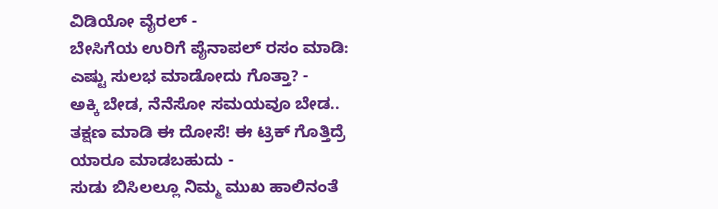ವಿಡಿಯೋ ವೈರಲ್ -
ಬೇಸಿಗೆಯ ಉರಿಗೆ ಪೈನಾಪಲ್ ರಸಂ ಮಾಡಿ: ಎಷ್ಟು ಸುಲಭ ಮಾಡೋದು ಗೊತ್ತಾ? -
ಅಕ್ಕಿ ಬೇಡ, ನೆನೆಸೋ ಸಮಯವೂ ಬೇಡ.. ತಕ್ಷಣ ಮಾಡಿ ಈ ದೋಸೆ! ಈ ಟ್ರಿಕ್ ಗೊತ್ತಿದ್ರೆ ಯಾರೂ ಮಾಡಬಹುದು -
ಸುಡು ಬಿಸಿಲಲ್ಲೂ ನಿಮ್ಮ ಮುಖ ಹಾಲಿನಂತೆ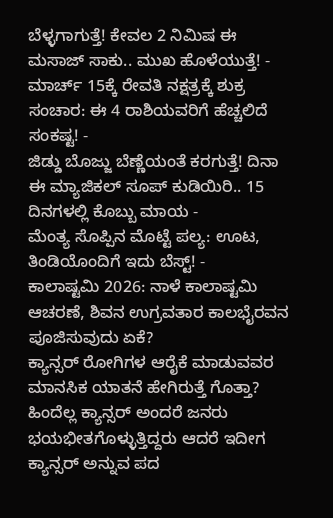ಬೆಳ್ಳಗಾಗುತ್ತೆ! ಕೇವಲ 2 ನಿಮಿಷ ಈ ಮಸಾಜ್ ಸಾಕು.. ಮುಖ ಹೊಳೆಯುತ್ತೆ! -
ಮಾರ್ಚ್ 15ಕ್ಕೆ ರೇವತಿ ನಕ್ಷತ್ರಕ್ಕೆ ಶುಕ್ರ ಸಂಚಾರ: ಈ 4 ರಾಶಿಯವರಿಗೆ ಹೆಚ್ಚಲಿದೆ ಸಂಕಷ್ಟ! -
ಜಿಡ್ಡು ಬೊಜ್ಜು ಬೆಣ್ಣೆಯಂತೆ ಕರಗುತ್ತೆ! ದಿನಾ ಈ ಮ್ಯಾಜಿಕಲ್ ಸೂಪ್ ಕುಡಿಯಿರಿ.. 15 ದಿನಗಳಲ್ಲಿ ಕೊಬ್ಬು ಮಾಯ -
ಮೆಂತ್ಯ ಸೊಪ್ಪಿನ ಮೊಟ್ಟೆ ಪಲ್ಯ: ಊಟ, ತಿಂಡಿಯೊಂದಿಗೆ ಇದು ಬೆಸ್ಟ್! -
ಕಾಲಾಷ್ಟಮಿ 2026: ನಾಳೆ ಕಾಲಾಷ್ಟಮಿ ಆಚರಣೆ, ಶಿವನ ಉಗ್ರವತಾರ ಕಾಲಭೈರವನ ಪೂಜಿಸುವುದು ಏಕೆ?
ಕ್ಯಾನ್ಸರ್ ರೋಗಿಗಳ ಆರೈಕೆ ಮಾಡುವವರ ಮಾನಸಿಕ ಯಾತನೆ ಹೇಗಿರುತ್ತೆ ಗೊತ್ತಾ?
ಹಿಂದೆಲ್ಲ ಕ್ಯಾನ್ಸರ್ ಅಂದರೆ ಜನರು ಭಯಭೀತಗೊಳ್ಳುತ್ತಿದ್ದರು ಆದರೆ ಇದೀಗ ಕ್ಯಾನ್ಸರ್ ಅನ್ನುವ ಪದ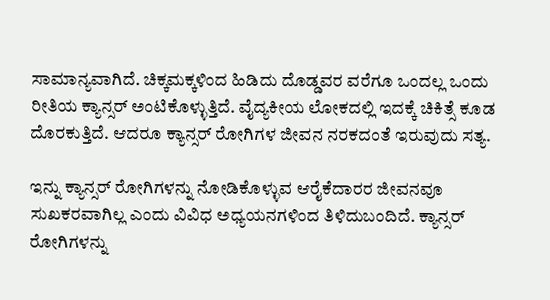ಸಾಮಾನ್ಯವಾಗಿದೆ. ಚಿಕ್ಕಮಕ್ಕಳಿಂದ ಹಿಡಿದು ದೊಡ್ಡವರ ವರೆಗೂ ಒಂದಲ್ಲ ಒಂದು ರೀತಿಯ ಕ್ಯಾನ್ಸರ್ ಅಂಟಿಕೊಳ್ಳುತ್ತಿದೆ. ವೈದ್ಯಕೀಯ ಲೋಕದಲ್ಲಿ ಇದಕ್ಕೆ ಚಿಕಿತ್ಸೆ ಕೂಡ ದೊರಕುತ್ತಿದೆ. ಆದರೂ ಕ್ಯಾನ್ಸರ್ ರೋಗಿಗಳ ಜೀವನ ನರಕದಂತೆ ಇರುವುದು ಸತ್ಯ.

ಇನ್ನು ಕ್ಯಾನ್ಸರ್ ರೋಗಿಗಳನ್ನು ನೋಡಿಕೊಳ್ಳುವ ಆರೈಕೆದಾರರ ಜೀವನವೂ ಸುಖಕರವಾಗಿಲ್ಲ ಎಂದು ವಿವಿಧ ಅಧ್ಯಯನಗಳಿಂದ ತಿಳಿದುಬಂದಿದೆ. ಕ್ಯಾನ್ಸರ್ ರೋಗಿಗಳನ್ನು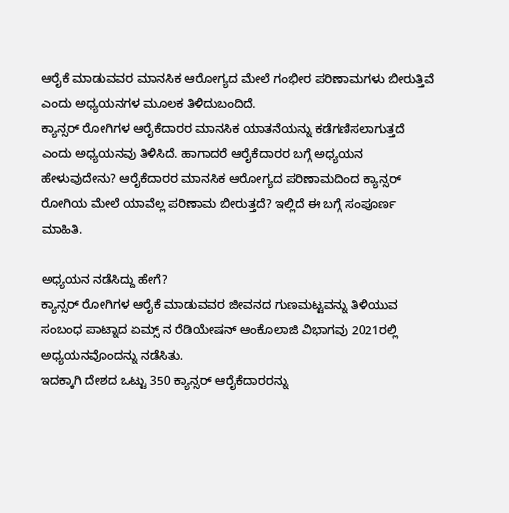ಆರೈಕೆ ಮಾಡುವವರ ಮಾನಸಿಕ ಆರೋಗ್ಯದ ಮೇಲೆ ಗಂಭೀರ ಪರಿಣಾಮಗಳು ಬೀರುತ್ತಿವೆ ಎಂದು ಅಧ್ಯಯನಗಳ ಮೂಲಕ ತಿಳಿದುಬಂದಿದೆ.
ಕ್ಯಾನ್ಸರ್ ರೋಗಿಗಳ ಆರೈಕೆದಾರರ ಮಾನಸಿಕ ಯಾತನೆಯನ್ನು ಕಡೆಗಣಿಸಲಾಗುತ್ತದೆ ಎಂದು ಅಧ್ಯಯನವು ತಿಳಿಸಿದೆ. ಹಾಗಾದರೆ ಆರೈಕೆದಾರರ ಬಗ್ಗೆ ಅಧ್ಯಯನ ಹೇಳುವುದೇನು? ಆರೈಕೆದಾರರ ಮಾನಸಿಕ ಆರೋಗ್ಯದ ಪರಿಣಾಮದಿಂದ ಕ್ಯಾನ್ಸರ್ ರೋಗಿಯ ಮೇಲೆ ಯಾವೆಲ್ಲ ಪರಿಣಾಮ ಬೀರುತ್ತದೆ? ಇಲ್ಲಿದೆ ಈ ಬಗ್ಗೆ ಸಂಪೂರ್ಣ ಮಾಹಿತಿ.

ಅಧ್ಯಯನ ನಡೆಸಿದ್ದು ಹೇಗೆ?
ಕ್ಯಾನ್ಸರ್ ರೋಗಿಗಳ ಆರೈಕೆ ಮಾಡುವವರ ಜೀವನದ ಗುಣಮಟ್ಟವನ್ನು ತಿಳಿಯುವ ಸಂಬಂಧ ಪಾಟ್ನಾದ ಏಮ್ಸ್ ನ ರೆಡಿಯೇಷನ್ ಆಂಕೊಲಾಜಿ ವಿಭಾಗವು 2021ರಲ್ಲಿ ಅಧ್ಯಯನವೊಂದನ್ನು ನಡೆಸಿತು.
ಇದಕ್ಕಾಗಿ ದೇಶದ ಒಟ್ಟು 350 ಕ್ಯಾನ್ಸರ್ ಆರೈಕೆದಾರರನ್ನು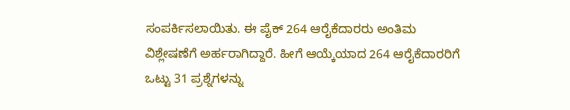ಸಂಪರ್ಕಿಸಲಾಯಿತು. ಈ ಪೈಕ್ 264 ಆರೈಕೆದಾರರು ಅಂತಿಮ ವಿಶ್ಲೇಷಣೆಗೆ ಅರ್ಹರಾಗಿದ್ದಾರೆ. ಹೀಗೆ ಆಯ್ಕೆಯಾದ 264 ಆರೈಕೆದಾರರಿಗೆ ಒಟ್ಟು 31 ಪ್ರಶ್ನೆಗಳನ್ನು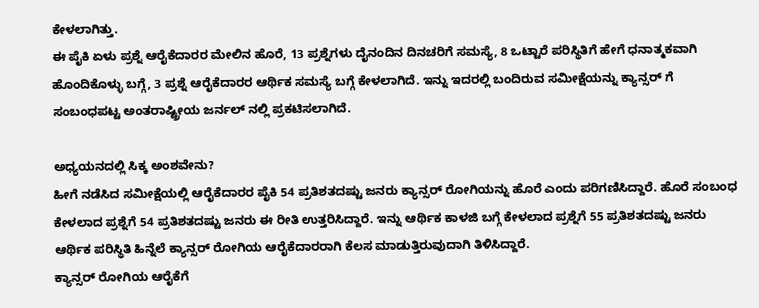ಕೇಳಲಾಗಿತ್ತು.
ಈ ಪೈಕಿ ಏಳು ಪ್ರಶ್ನೆ ಆರೈಕೆದಾರರ ಮೇಲಿನ ಹೊರೆ, 13 ಪ್ರಶ್ನೆಗಳು ದೈನಂದಿನ ದಿನಚರಿಗೆ ಸಮಸ್ಯೆ, 8 ಒಟ್ಟಾರೆ ಪರಿಸ್ಥಿತಿಗೆ ಹೇಗೆ ಧನಾತ್ಮಕವಾಗಿ ಹೊಂದಿಕೊಳ್ಳು ಬಗ್ಗೆ, 3 ಪ್ರಶ್ನೆ ಆರೈಕೆದಾರರ ಆರ್ಥಿಕ ಸಮಸ್ಯೆ ಬಗ್ಗೆ ಕೇಳಲಾಗಿದೆ. ಇನ್ನು ಇದರಲ್ಲಿ ಬಂದಿರುವ ಸಮೀಕ್ಷೆಯನ್ನು ಕ್ಯಾನ್ಸರ್ ಗೆ ಸಂಬಂಧಪಟ್ಟ ಅಂತರಾಷ್ಟ್ರೀಯ ಜರ್ನಲ್ ನಲ್ಲಿ ಪ್ರಕಟಿಸಲಾಗಿದೆ.

ಅಧ್ಯಯನದಲ್ಲಿ ಸಿಕ್ಕ ಅಂಶವೇನು?
ಹೀಗೆ ನಡೆಸಿದ ಸಮೀಕ್ಷೆಯಲ್ಲಿ ಆರೈಕೆದಾರರ ಪೈಕಿ 54 ಪ್ರತಿಶತದಷ್ಟು ಜನರು ಕ್ಯಾನ್ಸರ್ ರೋಗಿಯನ್ನು ಹೊರೆ ಎಂದು ಪರಿಗಣಿಸಿದ್ದಾರೆ. ಹೊರೆ ಸಂಬಂಧ ಕೇಳಲಾದ ಪ್ರಶ್ನೆಗೆ 54 ಪ್ರತಿಶತದಷ್ಟು ಜನರು ಈ ರೀತಿ ಉತ್ತರಿಸಿದ್ದಾರೆ. ಇನ್ನು ಆರ್ಥಿಕ ಕಾಳಜಿ ಬಗ್ಗೆ ಕೇಳಲಾದ ಪ್ರಶ್ನೆಗೆ 55 ಪ್ರತಿಶತದಷ್ಟು ಜನರು ಆರ್ಥಿಕ ಪರಿಸ್ಥಿತಿ ಹಿನ್ನೆಲೆ ಕ್ಯಾನ್ಸರ್ ರೋಗಿಯ ಆರೈಕೆದಾರರಾಗಿ ಕೆಲಸ ಮಾಡುತ್ತಿರುವುದಾಗಿ ತಿಳಿಸಿದ್ದಾರೆ.
ಕ್ಯಾನ್ಸರ್ ರೋಗಿಯ ಆರೈಕೆಗೆ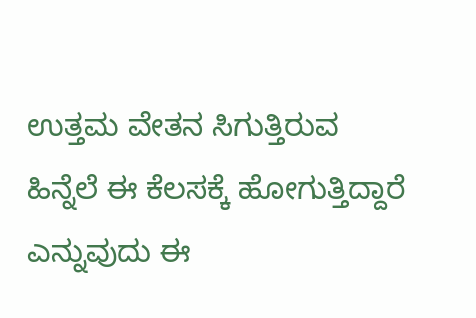ಉತ್ತಮ ವೇತನ ಸಿಗುತ್ತಿರುವ ಹಿನ್ನೆಲೆ ಈ ಕೆಲಸಕ್ಕೆ ಹೋಗುತ್ತಿದ್ದಾರೆ ಎನ್ನುವುದು ಈ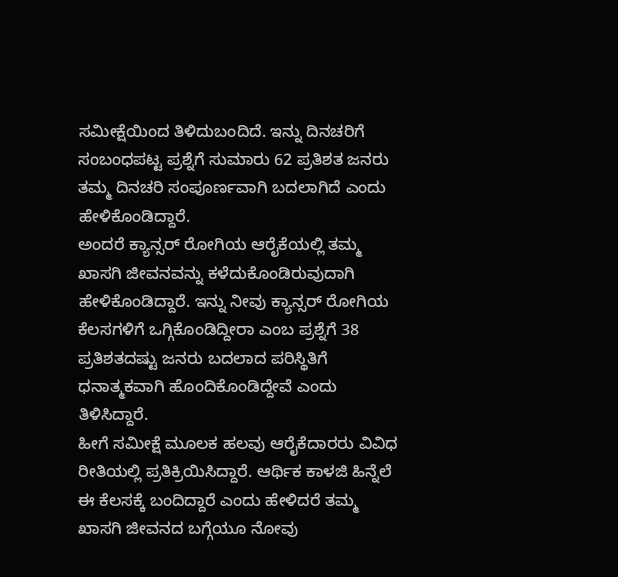ಸಮೀಕ್ಷೆಯಿಂದ ತಿಳಿದುಬಂದಿದೆ. ಇನ್ನು ದಿನಚರಿಗೆ ಸಂಬಂಧಪಟ್ಟ ಪ್ರಶ್ನೆಗೆ ಸುಮಾರು 62 ಪ್ರತಿಶತ ಜನರು ತಮ್ಮ ದಿನಚರಿ ಸಂಪೂರ್ಣವಾಗಿ ಬದಲಾಗಿದೆ ಎಂದು ಹೇಳಿಕೊಂಡಿದ್ದಾರೆ.
ಅಂದರೆ ಕ್ಯಾನ್ಸರ್ ರೋಗಿಯ ಆರೈಕೆಯಲ್ಲಿ ತಮ್ಮ ಖಾಸಗಿ ಜೀವನವನ್ನು ಕಳೆದುಕೊಂಡಿರುವುದಾಗಿ ಹೇಳಿಕೊಂಡಿದ್ದಾರೆ. ಇನ್ನು ನೀವು ಕ್ಯಾನ್ಸರ್ ರೋಗಿಯ ಕೆಲಸಗಳಿಗೆ ಒಗ್ಗಿಕೊಂಡಿದ್ದೀರಾ ಎಂಬ ಪ್ರಶ್ನೆಗೆ 38 ಪ್ರತಿಶತದಷ್ಟು ಜನರು ಬದಲಾದ ಪರಿಸ್ಥಿತಿಗೆ ಧನಾತ್ಮಕವಾಗಿ ಹೊಂದಿಕೊಂಡಿದ್ದೇವೆ ಎಂದು ತಿಳಿಸಿದ್ದಾರೆ.
ಹೀಗೆ ಸಮೀಕ್ಷೆ ಮೂಲಕ ಹಲವು ಆರೈಕೆದಾರರು ವಿವಿಧ ರೀತಿಯಲ್ಲಿ ಪ್ರತಿಕ್ರಿಯಿಸಿದ್ದಾರೆ. ಆರ್ಥಿಕ ಕಾಳಜಿ ಹಿನ್ನೆಲೆ ಈ ಕೆಲಸಕ್ಕೆ ಬಂದಿದ್ದಾರೆ ಎಂದು ಹೇಳಿದರೆ ತಮ್ಮ ಖಾಸಗಿ ಜೀವನದ ಬಗ್ಗೆಯೂ ನೋವು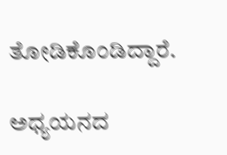ತೋಡಿಕೊಂಡಿದ್ದಾರೆ.

ಅಧ್ಯಯನದ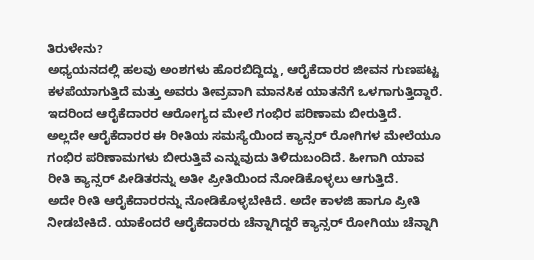ತಿರುಳೇನು?
ಅಧ್ಯಯನದಲ್ಲಿ ಹಲವು ಅಂಶಗಳು ಹೊರಬಿದ್ದಿದ್ದು, ಆರೈಕೆದಾರರ ಜೀವನ ಗುಣಪಟ್ಟ ಕಳಪೆಯಾಗುತ್ತಿದೆ ಮತ್ತು ಅವರು ತೀವ್ರವಾಗಿ ಮಾನಸಿಕ ಯಾತನೆಗೆ ಒಳಗಾಗುತ್ತಿದ್ದಾರೆ. ಇದರಿಂದ ಆರೈಕೆದಾರರ ಆರೋಗ್ಯದ ಮೇಲೆ ಗಂಭಿರ ಪರಿಣಾಮ ಬೀರುತ್ತಿದೆ.
ಅಲ್ಲದೇ ಆರೈಕೆದಾರರ ಈ ರೀತಿಯ ಸಮಸ್ಯೆಯಿಂದ ಕ್ಯಾನ್ಸರ್ ರೋಗಿಗಳ ಮೇಲೆಯೂ ಗಂಭಿರ ಪರಿಣಾಮಗಳು ಬೀರುತ್ತಿವೆ ಎನ್ನುವುದು ತಿಳಿದುಬಂದಿದೆ. ಹೀಗಾಗಿ ಯಾವ ರೀತಿ ಕ್ಯಾನ್ಸರ್ ಪೀಡಿತರನ್ನು ಅತೀ ಪ್ರೀತಿಯಿಂದ ನೋಡಿಕೊಳ್ಳಲು ಆಗುತ್ತಿದೆ.
ಅದೇ ರೀತಿ ಆರೈಕೆದಾರರನ್ನು ನೋಡಿಕೊಳ್ಳಬೇಕಿದೆ. ಅದೇ ಕಾಳಜಿ ಹಾಗೂ ಪ್ರೀತಿ ನೀಡಬೇಕಿದೆ. ಯಾಕೆಂದರೆ ಆರೈಕೆದಾರರು ಚೆನ್ನಾಗಿದ್ದರೆ ಕ್ಯಾನ್ಸರ್ ರೋಗಿಯು ಚೆನ್ನಾಗಿ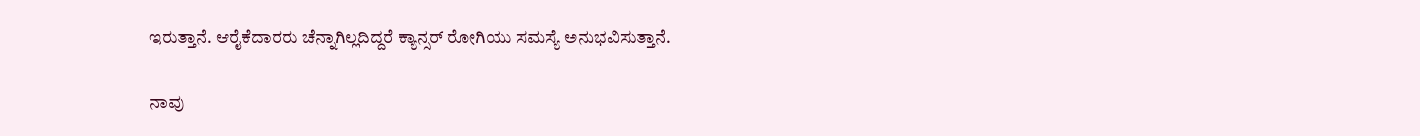ಇರುತ್ತಾನೆ. ಆರೈಕೆದಾರರು ಚೆನ್ನಾಗಿಲ್ಲದಿದ್ದರೆ ಕ್ಯಾನ್ಸರ್ ರೋಗಿಯು ಸಮಸ್ಯೆ ಅನುಭವಿಸುತ್ತಾನೆ.

ನಾವು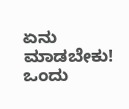ಏನು ಮಾಡಬೇಕು!
ಒಂದು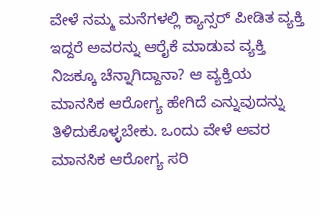ವೇಳೆ ನಮ್ಮ ಮನೆಗಳಲ್ಲಿ ಕ್ಯಾನ್ಸರ್ ಪೀಡಿತ ವ್ಯಕ್ತಿ ಇದ್ದರೆ ಅವರನ್ನು ಆರೈಕೆ ಮಾಡುವ ವ್ಯಕ್ತಿ ನಿಜಕ್ಕೂ ಚೆನ್ನಾಗಿದ್ದಾನಾ? ಆ ವ್ಯಕ್ತಿಯ ಮಾನಸಿಕ ಆರೋಗ್ಯ ಹೇಗಿದೆ ಎನ್ನುವುದನ್ನು ತಿಳಿದುಕೊಳ್ಳಬೇಕು. ಒಂದು ವೇಳೆ ಅವರ ಮಾನಸಿಕ ಆರೋಗ್ಯ ಸರಿ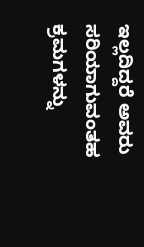ಇಲ್ಲದಿದ್ದರೆ ಅವರು ಸರಿಯಾಗುವಂತಹ ಕ್ರಮಗಳನ್ನು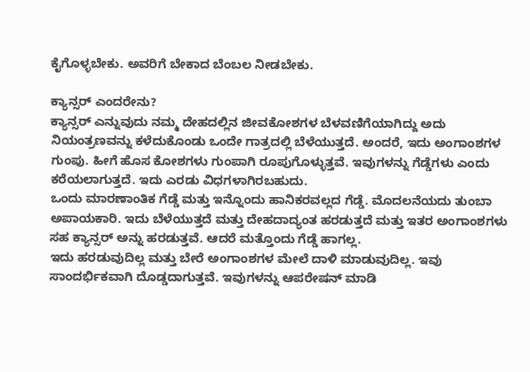ಕೈಗೊಳ್ಳಬೇಕು. ಅವರಿಗೆ ಬೇಕಾದ ಬೆಂಬಲ ನೀಡಬೇಕು.

ಕ್ಯಾನ್ಸರ್ ಎಂದರೇನು?
ಕ್ಯಾನ್ಸರ್ ಎನ್ನುವುದು ನಮ್ಮ ದೇಹದಲ್ಲಿನ ಜೀವಕೋಶಗಳ ಬೆಳವಣಿಗೆಯಾಗಿದ್ದು ಅದು ನಿಯಂತ್ರಣವನ್ನು ಕಳೆದುಕೊಂಡು ಒಂದೇ ಗಾತ್ರದಲ್ಲಿ ಬೆಳೆಯುತ್ತದೆ. ಅಂದರೆ, ಇದು ಅಂಗಾಂಶಗಳ ಗುಂಪು. ಹೀಗೆ ಹೊಸ ಕೋಶಗಳು ಗುಂಪಾಗಿ ರೂಪುಗೊಳ್ಳುತ್ತವೆ. ಇವುಗಳನ್ನು ಗೆಡ್ಡೆಗಳು ಎಂದು ಕರೆಯಲಾಗುತ್ತದೆ. ಇದು ಎರಡು ವಿಧಗಳಾಗಿರಬಹುದು.
ಒಂದು ಮಾರಣಾಂತಿಕ ಗೆಡ್ಡೆ ಮತ್ತು ಇನ್ನೊಂದು ಹಾನಿಕರವಲ್ಲದ ಗೆಡ್ಡೆ. ಮೊದಲನೆಯದು ತುಂಬಾ ಅಪಾಯಕಾರಿ. ಇದು ಬೆಳೆಯುತ್ತದೆ ಮತ್ತು ದೇಹದಾದ್ಯಂತ ಹರಡುತ್ತದೆ ಮತ್ತು ಇತರ ಅಂಗಾಂಶಗಳು ಸಹ ಕ್ಯಾನ್ಸರ್ ಅನ್ನು ಹರಡುತ್ತವೆ. ಆದರೆ ಮತ್ತೊಂದು ಗೆಡ್ಡೆ ಹಾಗಲ್ಲ.
ಇದು ಹರಡುವುದಿಲ್ಲ ಮತ್ತು ಬೇರೆ ಅಂಗಾಂಶಗಳ ಮೇಲೆ ದಾಳಿ ಮಾಡುವುದಿಲ್ಲ. ಇವು ಸಾಂದರ್ಭಿಕವಾಗಿ ದೊಡ್ಡದಾಗುತ್ತವೆ. ಇವುಗಳನ್ನು ಆಪರೇಷನ್ ಮಾಡಿ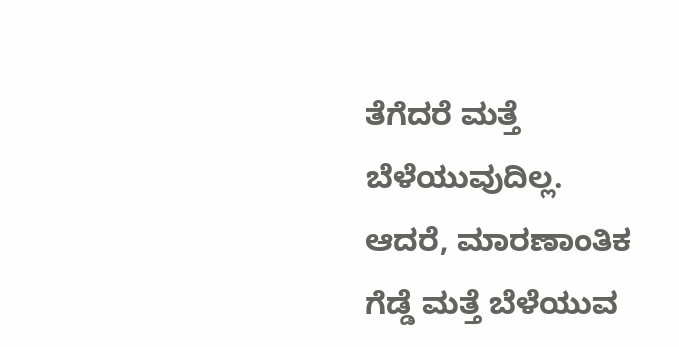ತೆಗೆದರೆ ಮತ್ತೆ ಬೆಳೆಯುವುದಿಲ್ಲ. ಆದರೆ, ಮಾರಣಾಂತಿಕ ಗೆಡ್ಡೆ ಮತ್ತೆ ಬೆಳೆಯುವ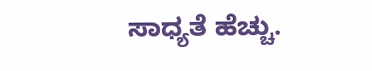ಸಾಧ್ಯತೆ ಹೆಚ್ಚು.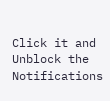Click it and Unblock the Notifications